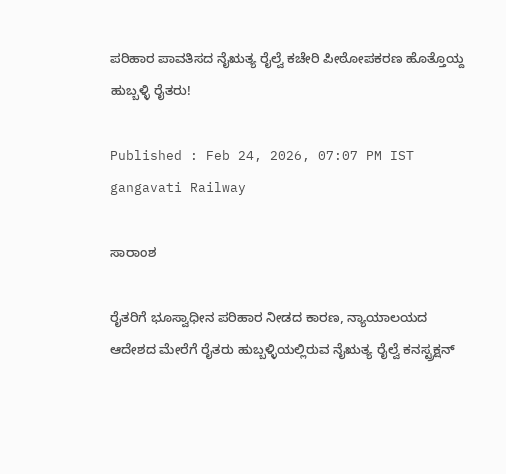ಪರಿಹಾರ ಪಾವತಿಸದ ನೈಋತ್ಯ ರೈಲ್ವೆ ಕಚೇರಿ ಪೀಠೋಪಕರಣ ಹೊತ್ತೊಯ್ದ ಹುಬ್ಬಳ್ಳಿ ರೈತರು!

Published : Feb 24, 2026, 07:07 PM IST
gangavati Railway

ಸಾರಾಂಶ

ರೈತರಿಗೆ ಭೂಸ್ವಾಧೀನ ಪರಿಹಾರ ನೀಡದ ಕಾರಣ, ನ್ಯಾಯಾಲಯದ ಆದೇಶದ ಮೇರೆಗೆ ರೈತರು ಹುಬ್ಬಳ್ಳಿಯಲ್ಲಿರುವ ನೈಋತ್ಯ ರೈಲ್ವೆ ಕನಸ್ಟ್ರಕ್ಷನ್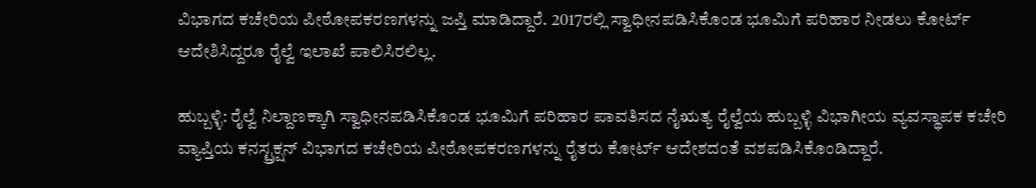ವಿಭಾಗದ ಕಚೇರಿಯ ಪೀಠೋಪಕರಣಗಳನ್ನು ಜಪ್ತಿ ಮಾಡಿದ್ದಾರೆ. 2017ರಲ್ಲಿ ಸ್ವಾಧೀನಪಡಿಸಿಕೊಂಡ ಭೂಮಿಗೆ ಪರಿಹಾರ ನೀಡಲು ಕೋರ್ಟ್ ಆದೇಶಿಸಿದ್ದರೂ ರೈಲ್ವೆ ಇಲಾಖೆ ಪಾಲಿಸಿರಲಿಲ್ಲ.

ಹುಬ್ಬಳ್ಳಿ: ರೈಲ್ವೆ ನಿಲ್ದಾಣಕ್ಕಾಗಿ ಸ್ವಾಧೀನಪಡಿಸಿಕೊಂಡ ಭೂಮಿಗೆ ಪರಿಹಾರ ಪಾವತಿಸದ ನೈಋತ್ಯ ರೈಲ್ವೆಯ ಹುಬ್ಬಳ್ಳಿ ವಿಭಾಗೀಯ ವ್ಯವಸ್ಥಾಪಕ ಕಚೇರಿ ವ್ಯಾಪ್ತಿಯ ಕನಸ್ಟ್ರಕ್ಷನ್ ವಿಭಾಗದ ಕಚೇರಿಯ ಪೀಠೋಪಕರಣಗಳನ್ನು ರೈತರು ಕೋರ್ಟ್ ಆದೇಶದಂತೆ ವಶಪಡಿಸಿಕೊಂಡಿದ್ದಾರೆ.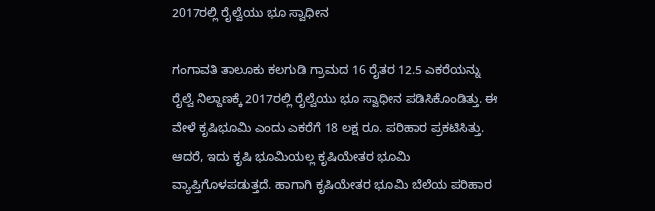2017ರಲ್ಲಿ ರೈಲ್ವೆಯು ಭೂ ಸ್ವಾಧೀನ

ಗಂಗಾವತಿ ತಾಲೂಕು ಕಲಗುಡಿ ಗ್ರಾಮದ 16 ರೈತರ 12.5 ಎಕರೆಯನ್ನು ರೈಲ್ವೆ ನಿಲ್ದಾಣಕ್ಕೆ 2017ರಲ್ಲಿ ರೈಲ್ವೆಯು ಭೂ ಸ್ವಾಧೀನ ಪಡಿಸಿಕೊಂಡಿತ್ತು. ಈ ವೇಳೆ ಕೃಷಿಭೂಮಿ ಎಂದು ಎಕರೆಗೆ 18 ಲಕ್ಷ ರೂ. ಪರಿಹಾರ ಪ್ರಕಟಿಸಿತ್ತು. ಆದರೆ, ಇದು ಕೃಷಿ ಭೂಮಿಯಲ್ಲ ಕೃಷಿಯೇತರ ಭೂಮಿ ವ್ಯಾಪ್ತಿಗೊಳಪಡುತ್ತದೆ. ಹಾಗಾಗಿ ಕೃಷಿಯೇತರ ಭೂಮಿ ಬೆಲೆಯ ಪರಿಹಾರ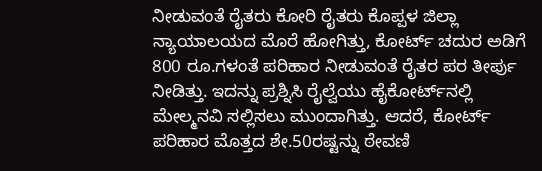ನೀಡುವಂತೆ ರೈತರು ಕೋರಿ ರೈತರು ಕೊಪ್ಪಳ ಜಿಲ್ಲಾ ನ್ಯಾಯಾಲಯದ ಮೊರೆ ಹೋಗಿತ್ತು, ಕೋರ್ಟ್ ಚದುರ ಅಡಿಗೆ 800 ರೂ.ಗಳಂತೆ ಪರಿಹಾರ ನೀಡುವಂತೆ ರೈತರ ಪರ ತೀರ್ಪು ನೀಡಿತ್ತು. ಇದನ್ನು ಪ್ರಶ್ನಿಸಿ ರೈಲ್ವೆಯು ಹೈಕೋರ್ಟ್‌ನಲ್ಲಿ ಮೇಲ್ಮನವಿ ಸಲ್ಲಿಸಲು ಮುಂದಾಗಿತ್ತು. ಆದರೆ, ಕೋರ್ಟ್ ಪರಿಹಾರ ಮೊತ್ತದ ಶೇ.50ರಷ್ಟನ್ನು ಠೇವಣಿ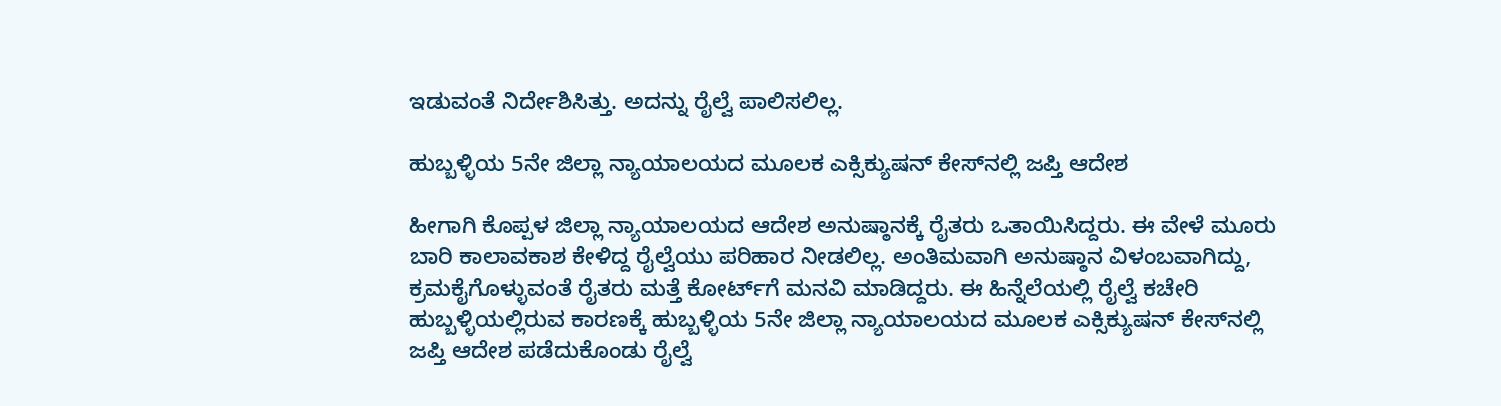ಇಡುವಂತೆ ನಿರ್ದೇಶಿಸಿತ್ತು. ಅದನ್ನು ರೈಲ್ವೆ ಪಾಲಿಸಲಿಲ್ಲ.

ಹುಬ್ಬಳ್ಳಿಯ 5ನೇ ಜಿಲ್ಲಾ ನ್ಯಾಯಾಲಯದ ಮೂಲಕ ಎಕ್ಸಿಕ್ಯುಷನ್ ಕೇಸ್‌ನಲ್ಲಿ ಜಪ್ತಿ ಆದೇಶ

ಹೀಗಾಗಿ ಕೊಪ್ಪಳ ಜಿಲ್ಲಾ ನ್ಯಾಯಾಲಯದ ಆದೇಶ ಅನುಷ್ಠಾನಕ್ಕೆ ರೈತರು ಒತಾಯಿಸಿದ್ದರು. ಈ ವೇಳೆ ಮೂರು ಬಾರಿ ಕಾಲಾವಕಾಶ ಕೇಳಿದ್ದ ರೈಲ್ವೆಯು ಪರಿಹಾರ ನೀಡಲಿಲ್ಲ. ಅಂತಿಮವಾಗಿ ಅನುಷ್ಠಾನ ವಿಳಂಬವಾಗಿದ್ದು, ಕ್ರಮಕೈಗೊಳ್ಳುವಂತೆ ರೈತರು ಮತ್ತೆ ಕೋರ್ಟ್‌ಗೆ ಮನವಿ ಮಾಡಿದ್ದರು. ಈ ಹಿನ್ನೆಲೆಯಲ್ಲಿ ರೈಲ್ವೆ ಕಚೇರಿ ಹುಬ್ಬಳ್ಳಿಯಲ್ಲಿರುವ ಕಾರಣಕ್ಕೆ ಹುಬ್ಬಳ್ಳಿಯ 5ನೇ ಜಿಲ್ಲಾ ನ್ಯಾಯಾಲಯದ ಮೂಲಕ ಎಕ್ಸಿಕ್ಯುಷನ್ ಕೇಸ್‌ನಲ್ಲಿ ಜಪ್ತಿ ಆದೇಶ ಪಡೆದುಕೊಂಡು ರೈಲ್ವೆ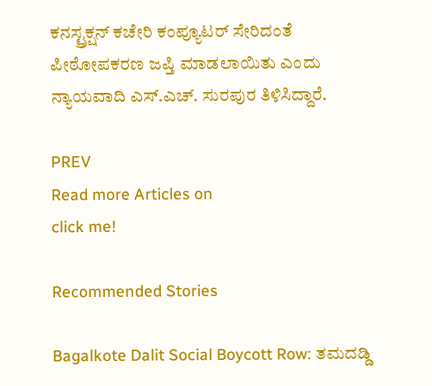ಕನಸ್ಟ್ರಕ್ಷನ್ ಕಚೇರಿ ಕಂಪ್ಯೂಟರ್ ಸೇರಿದಂತೆ ಪೀಠೋಪಕರಣ ಜಪ್ತಿ ಮಾಡಲಾಯಿತು ಎಂದು ನ್ಯಾಯವಾದಿ ಎಸ್.ಎಚ್. ಸುರಪುರ ತಿಳಿಸಿದ್ದಾರೆ.

PREV
Read more Articles on
click me!

Recommended Stories

Bagalkote Dalit Social Boycott Row: ತಮದಡ್ಡಿ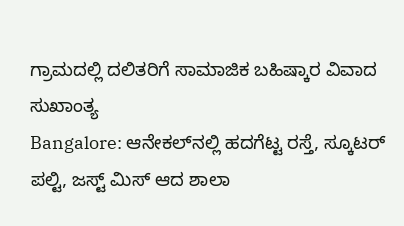ಗ್ರಾಮದಲ್ಲಿ ದಲಿತರಿಗೆ ಸಾಮಾಜಿಕ‌ ಬಹಿಷ್ಕಾರ ವಿವಾದ ಸುಖಾಂತ್ಯ
Bangalore: ಆನೇಕಲ್‌ನಲ್ಲಿ ಹದಗೆಟ್ಟ ರಸ್ತೆ, ಸ್ಕೂಟರ್ ಪಲ್ಟಿ, ಜಸ್ಟ್ ಮಿಸ್ ಆದ ಶಾಲಾ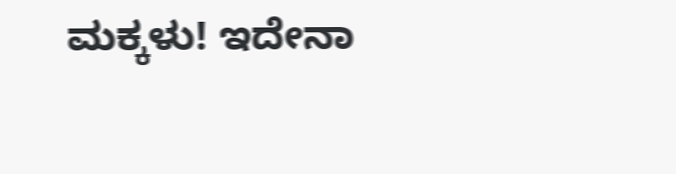ಮಕ್ಕಳು! ಇದೇನಾ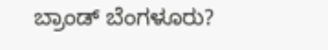ಬ್ರಾಂಡ್ ಬೆಂಗಳೂರು?